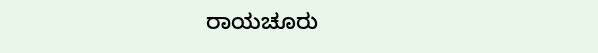ರಾಯಚೂರು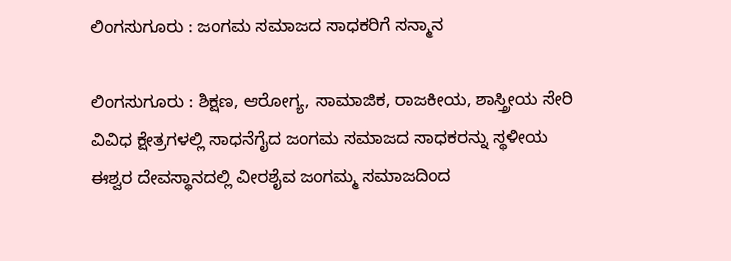ಲಿಂಗಸುಗೂರು : ಜಂಗಮ ಸಮಾಜದ ಸಾಧಕರಿಗೆ ಸನ್ಮಾನ

ಲಿಂಗಸುಗೂರು : ಶಿಕ್ಷಣ, ಆರೋಗ್ಯ, ಸಾಮಾಜಿಕ, ರಾಜಕೀಯ, ಶಾಸ್ತ್ರೀಯ ಸೇರಿ ವಿವಿಧ ಕ್ಷೇತ್ರಗಳಲ್ಲಿ ಸಾಧನೆಗೈದ ಜಂಗಮ ಸಮಾಜದ ಸಾಧಕರನ್ನು ಸ್ಥಳೀಯ ಈಶ್ವರ ದೇವಸ್ಥಾನದಲ್ಲಿ ವೀರಶೈವ ಜಂಗಮ್ಮ ಸಮಾಜದಿಂದ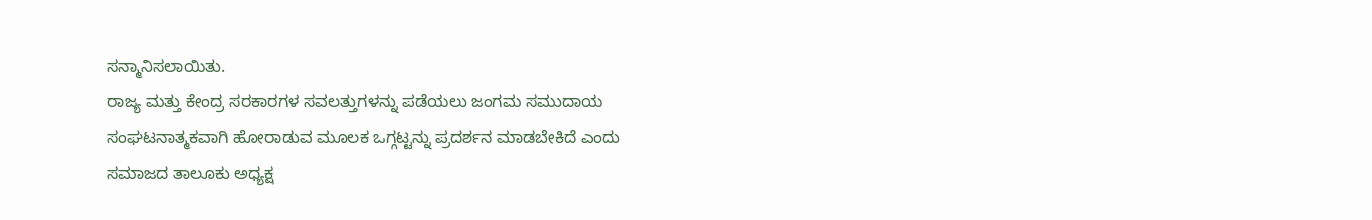ಸನ್ಮಾನಿಸಲಾಯಿತು.
ರಾಜ್ಯ ಮತ್ತು ಕೇಂದ್ರ ಸರಕಾರಗಳ ಸವಲತ್ತುಗಳನ್ನು ಪಡೆಯಲು ಜಂಗಮ ಸಮುದಾಯ ಸಂಘಟನಾತ್ಮಕವಾಗಿ ಹೋರಾಡುವ ಮೂಲಕ ಒಗ್ಗಟ್ಟನ್ನು ಪ್ರದರ್ಶನ ಮಾಡಬೇಕಿದೆ ಎಂದು ಸಮಾಜದ ತಾಲೂಕು ಅಧ್ಯಕ್ಷ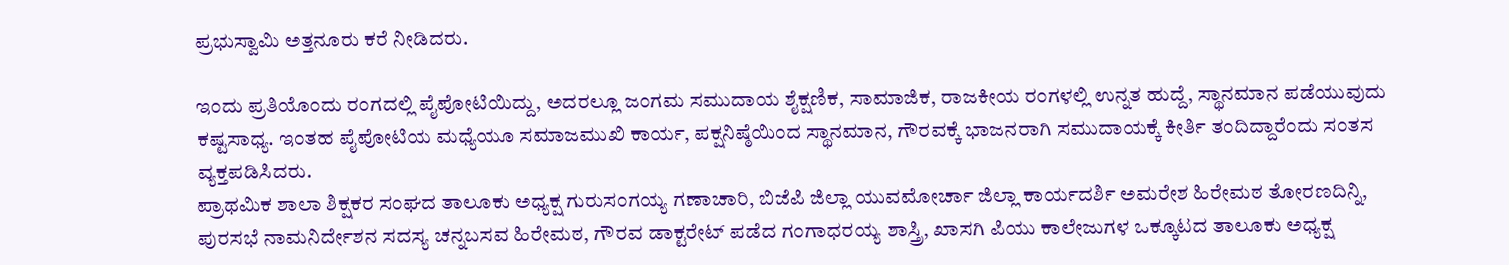ಪ್ರಭುಸ್ವಾಮಿ ಅತ್ತನೂರು ಕರೆ ನೀಡಿದರು.

ಇಂದು ಪ್ರತಿಯೊಂದು ರಂಗದಲ್ಲಿ ಪೈಪೋಟಿಯಿದ್ದು, ಅದರಲ್ಲೂ ಜಂಗಮ ಸಮುದಾಯ ಶೈಕ್ಷಣಿಕ, ಸಾಮಾಜಿಕ, ರಾಜಕೀಯ ರಂಗಳಲ್ಲಿ ಉನ್ನತ ಹುದ್ದೆ, ಸ್ಥಾನಮಾನ ಪಡೆಯುವುದು ಕಷ್ಟಸಾಧ್ಯ. ಇಂತಹ ಪೈಪೋಟಿಯ ಮಧ್ಯೆಯೂ ಸಮಾಜಮುಖಿ ಕಾರ್ಯ, ಪಕ್ಷನಿಷ್ಠೆಯಿಂದ ಸ್ಥಾನಮಾನ, ಗೌರವಕ್ಕೆ ಭಾಜನರಾಗಿ ಸಮುದಾಯಕ್ಕೆ ಕೀರ್ತಿ ತಂದಿದ್ದಾರೆಂದು ಸಂತಸ ವ್ಯಕ್ತಪಡಿಸಿದರು.
ಪ್ರಾಥಮಿಕ ಶಾಲಾ ಶಿಕ್ಷಕರ ಸಂಘದ ತಾಲೂಕು ಅಧ್ಯಕ್ಷ ಗುರುಸಂಗಯ್ಯ ಗಣಾಚಾರಿ, ಬಿಜೆಪಿ ಜಿಲ್ಲಾ ಯುವಮೋರ್ಚಾ ಜಿಲ್ಲಾ ಕಾರ್ಯದರ್ಶಿ ಅಮರೇಶ ಹಿರೇಮಠ ತೋರಣದಿನ್ನಿ, ಪುರಸಭೆ ನಾಮನಿರ್ದೇಶನ ಸದಸ್ಯ ಚನ್ನಬಸವ ಹಿರೇಮಠ, ಗೌರವ ಡಾಕ್ಟರೇಟ್ ಪಡೆದ ಗಂಗಾಧರಯ್ಯ ಶಾಸ್ತ್ರಿ, ಖಾಸಗಿ ಪಿಯು ಕಾಲೇಜುಗಳ ಒಕ್ಕೂಟದ ತಾಲೂಕು ಅಧ್ಯಕ್ಷ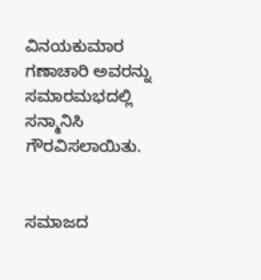ವಿನಯಕುಮಾರ ಗಣಾಚಾರಿ ಅವರನ್ನು ಸಮಾರಮಭದಲ್ಲಿ ಸನ್ಮಾನಿಸಿ ಗೌರವಿಸಲಾಯಿತು.


ಸಮಾಜದ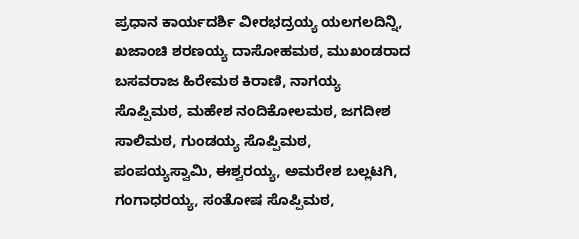ಪ್ರಧಾನ ಕಾರ್ಯದರ್ಶಿ ವೀರಭದ್ರಯ್ಯ ಯಲಗಲದಿನ್ನಿ, ಖಜಾಂಚಿ ಶರಣಯ್ಯ ದಾಸೋಹಮಠ, ಮುಖಂಡರಾದ ಬಸವರಾಜ ಹಿರೇಮಠ ಕಿರಾಣಿ, ನಾಗಯ್ಯ ಸೊಪ್ಪಿಮಠ, ಮಹೇಶ ನಂದಿಕೋಲಮಠ, ಜಗದೀಶ ಸಾಲಿಮಠ, ಗುಂಡಯ್ಯ ಸೊಪ್ಪಿಮಠ, ಪಂಪಯ್ಯಸ್ವಾಮಿ, ಈಶ್ವರಯ್ಯ, ಅಮರೇಶ ಬಲ್ಲಟಗಿ, ಗಂಗಾಧರಯ್ಯ, ಸಂತೋಷ ಸೊಪ್ಪಿಮಠ,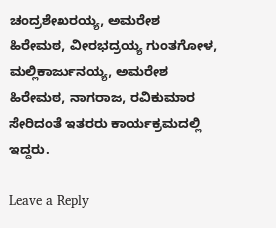ಚಂದ್ರಶೇಖರಯ್ಯ, ಅಮರೇಶ ಹಿರೇಮಠ, ವೀರಭದ್ರಯ್ಯ ಗುಂತಗೋಳ, ಮಲ್ಲಿಕಾರ್ಜುನಯ್ಯ, ಅಮರೇಶ ಹಿರೇಮಠ, ನಾಗರಾಜ, ರವಿಕುಮಾರ ಸೇರಿದಂತೆ ಇತರರು ಕಾರ್ಯಕ್ರಮದಲ್ಲಿ ಇದ್ದರು.

Leave a Reply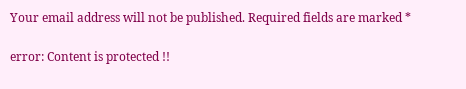Your email address will not be published. Required fields are marked *

error: Content is protected !!